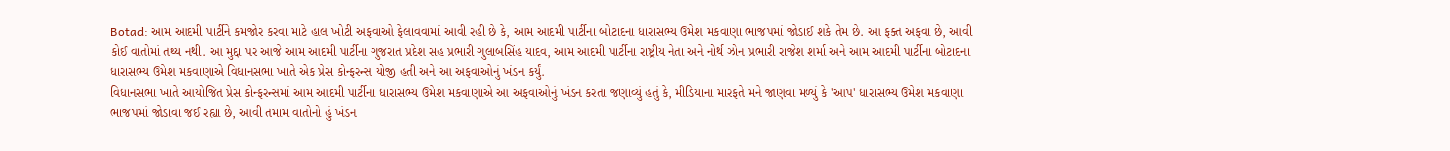Botad: આમ આદમી પાર્ટીને કમજોર કરવા માટે હાલ ખોટી અફવાઓ ફેલાવવામાં આવી રહી છે કે, આમ આદમી પાર્ટીના બોટાદના ધારાસભ્ય ઉમેશ મકવાણા ભાજપમાં જોડાઈ શકે તેમ છે. આ ફક્ત અફવા છે, આવી કોઈ વાતોમાં તથ્ય નથી. આ મુદ્દા પર આજે આમ આદમી પાર્ટીના ગુજરાત પ્રદેશ સહ પ્રભારી ગુલાબસિંહ યાદવ, આમ આદમી પાર્ટીના રાષ્ટ્રીય નેતા અને નોર્થ ઝોન પ્રભારી રાજેશ શર્મા અને આમ આદમી પાર્ટીના બોટાદના ધારાસભ્ય ઉમેશ મકવાણાએ વિધાનસભા ખાતે એક પ્રેસ કોન્ફરન્સ યોજી હતી અને આ અફવાઓનું ખંડન કર્યું.
વિધાનસભા ખાતે આયોજિત પ્રેસ કોન્ફરન્સમાં આમ આદમી પાર્ટીના ધારાસભ્ય ઉમેશ મકવાણાએ આ અફવાઓનું ખંડન કરતા જણાવ્યું હતું કે, મીડિયાના મારફતે મને જાણવા મળ્યું કે 'આપ' ધારાસભ્ય ઉમેશ મકવાણા ભાજપમાં જોડાવા જઈ રહ્યા છે, આવી તમામ વાતોનો હું ખંડન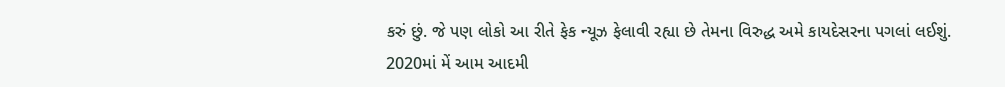કરું છું. જે પણ લોકો આ રીતે ફેક ન્યૂઝ ફેલાવી રહ્યા છે તેમના વિરુદ્ધ અમે કાયદેસરના પગલાં લઈશું.
2020માં મેં આમ આદમી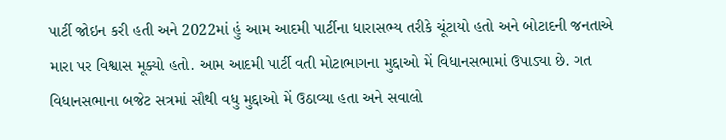પાર્ટી જોઇન કરી હતી અને 2022માં હું આમ આદમી પાર્ટીના ધારાસભ્ય તરીકે ચૂંટાયો હતો અને બોટાદની જનતાએ મારા પર વિશ્વાસ મૂક્યો હતો. આમ આદમી પાર્ટી વતી મોટાભાગના મુદ્દાઓ મેં વિધાનસભામાં ઉપાડ્યા છે. ગત વિધાનસભાના બજેટ સત્રમાં સૌથી વધુ મુદ્દાઓ મેં ઉઠાવ્યા હતા અને સવાલો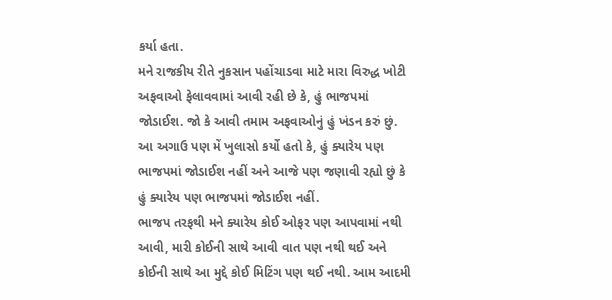કર્યા હતા.
મને રાજકીય રીતે નુકસાન પહોંચાડવા માટે મારા વિરુદ્ધ ખોટી અફવાઓ ફેલાવવામાં આવી રહી છે કે, હું ભાજપમાં જોડાઈશ. જો કે આવી તમામ અફવાઓનું હું ખંડન કરું છું. આ અગાઉ પણ મેં ખુલાસો કર્યો હતો કે, હું ક્યારેય પણ ભાજપમાં જોડાઈશ નહીં અને આજે પણ જણાવી રહ્યો છું કે હું ક્યારેય પણ ભાજપમાં જોડાઈશ નહીં.
ભાજપ તરફથી મને ક્યારેય કોઈ ઓફર પણ આપવામાં નથી આવી, મારી કોઈની સાથે આવી વાત પણ નથી થઈ અને કોઈની સાથે આ મુદ્દે કોઈ મિટિંગ પણ થઈ નથી. આમ આદમી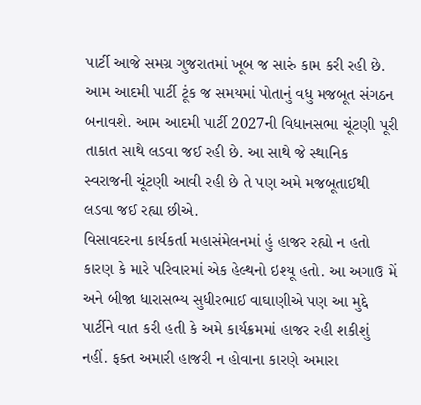પાર્ટી આજે સમગ્ર ગુજરાતમાં ખૂબ જ સારું કામ કરી રહી છે. આમ આદમી પાર્ટી ટૂંક જ સમયમાં પોતાનું વધુ મજબૂત સંગઠન બનાવશે. આમ આદમી પાર્ટી 2027ની વિધાનસભા ચૂંટણી પૂરી તાકાત સાથે લડવા જઈ રહી છે. આ સાથે જે સ્થાનિક સ્વરાજની ચૂંટણી આવી રહી છે તે પણ અમે મજબૂતાઈથી લડવા જઈ રહ્યા છીએ.
વિસાવદરના કાર્યકર્તા મહાસંમેલનમાં હું હાજર રહ્યો ન હતો કારણ કે મારે પરિવારમાં એક હેલ્થનો ઇશ્યૂ હતો. આ અગાઉ મેં અને બીજા ધારાસભ્ય સુધીરભાઈ વાઘાણીએ પણ આ મુદ્દે પાર્ટીને વાત કરી હતી કે અમે કાર્યક્રમમાં હાજર રહી શકીશું નહીં. ફક્ત અમારી હાજરી ન હોવાના કારણે અમારા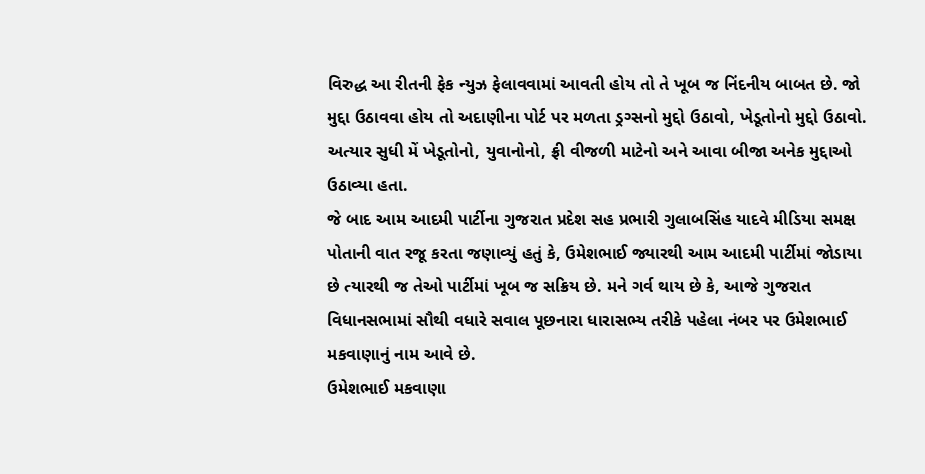વિરુદ્ધ આ રીતની ફેક ન્યુઝ ફેલાવવામાં આવતી હોય તો તે ખૂબ જ નિંદનીય બાબત છે. જો મુદ્દા ઉઠાવવા હોય તો અદાણીના પોર્ટ પર મળતા ડ્રગ્સનો મુદ્દો ઉઠાવો, ખેડૂતોનો મુદ્દો ઉઠાવો. અત્યાર સુધી મેં ખેડૂતોનો, યુવાનોનો, ફ્રી વીજળી માટેનો અને આવા બીજા અનેક મુદ્દાઓ ઉઠાવ્યા હતા.
જે બાદ આમ આદમી પાર્ટીના ગુજરાત પ્રદેશ સહ પ્રભારી ગુલાબસિંહ યાદવે મીડિયા સમક્ષ પોતાની વાત રજૂ કરતા જણાવ્યું હતું કે, ઉમેશભાઈ જ્યારથી આમ આદમી પાર્ટીમાં જોડાયા છે ત્યારથી જ તેઓ પાર્ટીમાં ખૂબ જ સક્રિય છે. મને ગર્વ થાય છે કે, આજે ગુજરાત વિધાનસભામાં સૌથી વધારે સવાલ પૂછનારા ધારાસભ્ય તરીકે પહેલા નંબર પર ઉમેશભાઈ મકવાણાનું નામ આવે છે.
ઉમેશભાઈ મકવાણા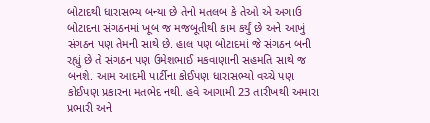બોટાદથી ધારાસભ્ય બન્યા છે તેનો મતલબ કે તેઓ એ અગાઉ બોટાદના સંગઠનમાં ખૂબ જ મજબૂતીથી કામ કર્યું છે અને આખું સંગઠન પણ તેમની સાથે છે. હાલ પણ બોટાદમાં જે સંગઠન બની રહ્યું છે તે સંગઠન પણ ઉમેશભાઈ મકવાણાની સહમતિ સાથે જ બનશે. આમ આદમી પાર્ટીના કોઈપણ ધારાસભ્યો વચ્ચે પણ કોઈપણ પ્રકારના મતભેદ નથી. હવે આગામી 23 તારીખથી અમારા પ્રભારી અને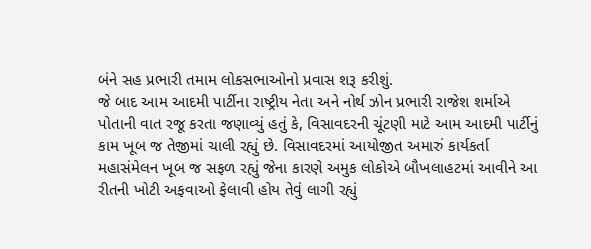બંને સહ પ્રભારી તમામ લોકસભાઓનો પ્રવાસ શરૂ કરીશું.
જે બાદ આમ આદમી પાર્ટીના રાષ્ટ્રીય નેતા અને નોર્થ ઝોન પ્રભારી રાજેશ શર્માએ પોતાની વાત રજૂ કરતા જણાવ્યું હતું કે, વિસાવદરની ચૂંટણી માટે આમ આદમી પાર્ટીનું કામ ખૂબ જ તેજીમાં ચાલી રહ્યું છે. વિસાવદરમાં આયોજીત અમારું કાર્યકર્તા મહાસંમેલન ખૂબ જ સફળ રહ્યું જેના કારણે અમુક લોકોએ બૌખલાહટમાં આવીને આ રીતની ખોટી અફવાઓ ફેલાવી હોય તેવું લાગી રહ્યું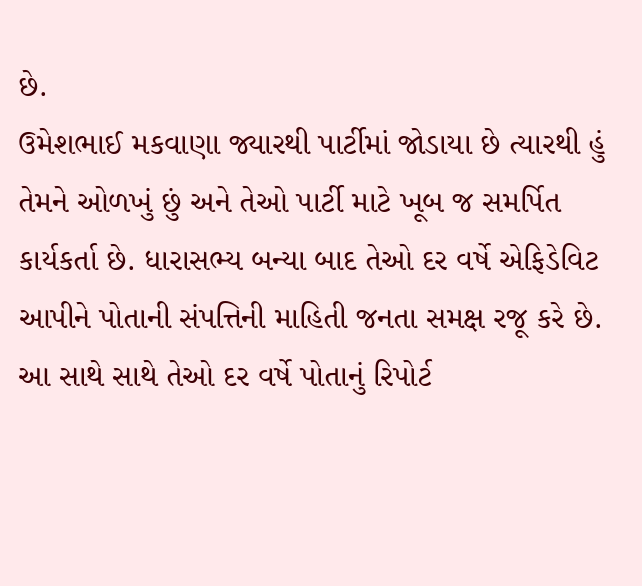છે.
ઉમેશભાઈ મકવાણા જ્યારથી પાર્ટીમાં જોડાયા છે ત્યારથી હું તેમને ઓળખું છું અને તેઓ પાર્ટી માટે ખૂબ જ સમર્પિત કાર્યકર્તા છે. ધારાસભ્ય બન્યા બાદ તેઓ દર વર્ષે એફિડેવિટ આપીને પોતાની સંપત્તિની માહિતી જનતા સમક્ષ રજૂ કરે છે. આ સાથે સાથે તેઓ દર વર્ષે પોતાનું રિપોર્ટ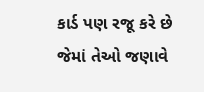કાર્ડ પણ રજૂ કરે છે જેમાં તેઓ જણાવે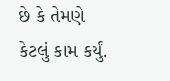છે કે તેમણે કેટલું કામ કર્યું.